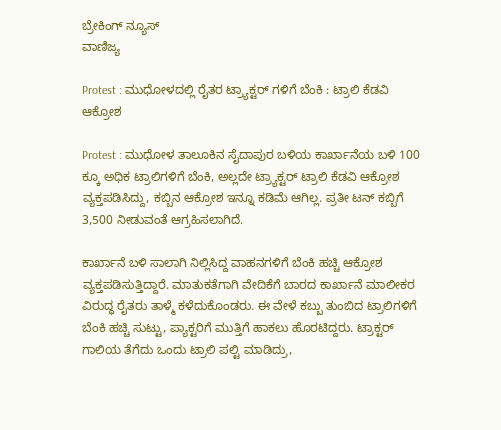ಬ್ರೇಕಿಂಗ್ ನ್ಯೂಸ್
ವಾಣಿಜ್ಯ

Protest : ಮುಧೋಳದಲ್ಲಿ ರೈತರ ಟ್ರ್ಯಾಕ್ಟರ್ ಗಳಿಗೆ ಬೆಂಕಿ : ಟ್ರಾಲಿ ಕೆಡವಿ ಆಕ್ರೋಶ

Protest : ಮುಧೋಳ ತಾಲೂಕಿನ ಸೈದಾಪುರ ಬಳಿಯ ಕಾರ್ಖಾನೆಯ ಬಳಿ 100 ಕ್ಕೂ ಅಧಿಕ ಟ್ರಾಲಿಗಳಿಗೆ ಬೆಂಕಿ, ಅಲ್ಲದೇ ಟ್ರ್ಯಾಕ್ಟರ್ ಟ್ರಾಲಿ ಕೆಡವಿ ಆಕ್ರೋಶ ವ್ಯಕ್ತಪಡಿಸಿದ್ದು, ಕಬ್ಬಿನ ಆಕ್ರೋಶ ಇನ್ನೂ ಕಡಿಮೆ ಆಗಿಲ್ಲ. ಪ್ರತೀ ಟನ್ ಕಬ್ಬಿಗೆ 3,500 ನೀಡುವಂತೆ ಆಗ್ರಹಿಸಲಾಗಿದೆ.

ಕಾರ್ಖಾನೆ ಬಳಿ ಸಾಲಾಗಿ ನಿಲ್ಲಿಸಿದ್ದ ವಾಹನಗಳಿಗೆ ಬೆಂಕಿ ಹಚ್ಚಿ ಆಕ್ರೋಶ ವ್ಯಕ್ತಪಡಿಸುತ್ತಿದ್ದಾರೆ. ಮಾತುಕತೆಗಾಗಿ ವೇದಿಕೆಗೆ ಬಾರದ ಕಾರ್ಖಾನೆ ಮಾಲೀಕರ ವಿರುದ್ಧ ರೈತರು ತಾಳ್ಮೆ ಕಳೆದುಕೊಂಡರು. ಈ ವೇಳೆ ಕಬ್ಬು ತುಂಬಿದ ಟ್ರಾಲಿಗಳಿಗೆ ಬೆಂಕಿ ಹಚ್ಚಿ ಸುಟ್ಟು, ಪ್ಯಾಕ್ಟರಿಗೆ ಮುತ್ತಿಗೆ ಹಾಕಲು ಹೊರಟಿದ್ದರು. ಟ್ರಾಕ್ಟರ್ ಗಾಲಿಯ ತೆಗೆದು ಒಂದು ಟ್ರಾಲಿ ಪಲ್ಟಿ ಮಾಡಿದ್ರು,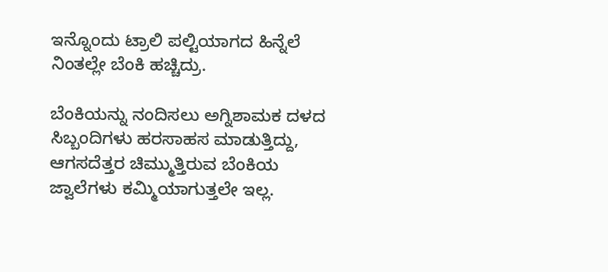ಇನ್ನೊಂದು ಟ್ರಾಲಿ ಪಲ್ಟಿಯಾಗದ ಹಿನ್ನೆಲೆ ನಿಂತಲ್ಲೇ ಬೆಂಕಿ ಹಚ್ಚಿದ್ರು.

ಬೆಂಕಿಯನ್ನು ನಂದಿಸಲು ಅಗ್ನಿಶಾಮಕ ದಳದ ಸಿಬ್ಬಂದಿಗಳು ಹರಸಾಹಸ ಮಾಡುತ್ತಿದ್ದು, ಆಗಸದೆತ್ತರ ಚಿಮ್ಮುತ್ತಿರುವ ಬೆಂಕಿಯ ಜ್ವಾಲೆಗಳು ಕಮ್ಮಿಯಾಗುತ್ತಲೇ ಇಲ್ಲ.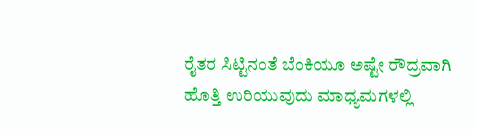ರೈತರ ಸಿಟ್ಟಿನಂತೆ ಬೆಂಕಿಯೂ ಅಷ್ಟೇ ರೌದ್ರವಾಗಿ ಹೊತ್ತಿ ಉರಿಯುವುದು ಮಾಧ್ಯಮಗಳಲ್ಲಿ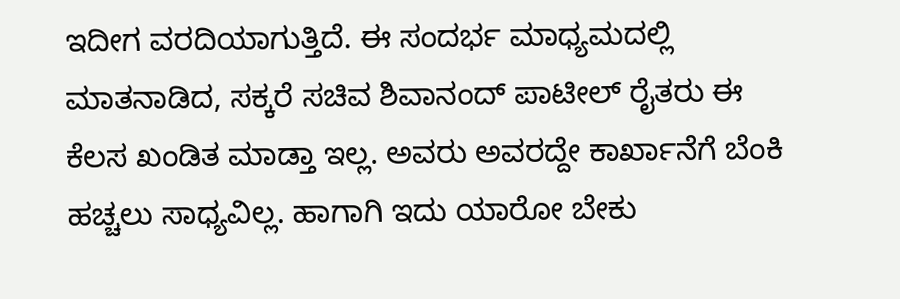ಇದೀಗ ವರದಿಯಾಗುತ್ತಿದೆ. ಈ ಸಂದರ್ಭ ಮಾಧ್ಯಮದಲ್ಲಿ ಮಾತನಾಡಿದ, ಸಕ್ಕರೆ ಸಚಿವ ಶಿವಾನಂದ್ ಪಾಟೀಲ್ ರೈತರು ಈ ಕೆಲಸ ಖಂಡಿತ ಮಾಡ್ತಾ ಇಲ್ಲ. ಅವರು ಅವರದ್ದೇ ಕಾರ್ಖಾನೆಗೆ ಬೆಂಕಿ ಹಚ್ಚಲು ಸಾಧ್ಯವಿಲ್ಲ. ಹಾಗಾಗಿ‌ ಇದು ಯಾರೋ ಬೇಕು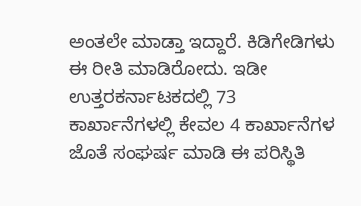ಅಂತಲೇ ಮಾಡ್ತಾ ಇದ್ದಾರೆ. ಕಿಡಿಗೇಡಿಗಳು ಈ ರೀತಿ ಮಾಡಿರೋದು. ಇಡೀ ಉತ್ತರಕರ್ನಾಟಕದಲ್ಲಿ 73 ಕಾರ್ಖಾನೆಗಳಲ್ಲಿ ಕೇವಲ 4 ಕಾರ್ಖಾನೆಗಳ ಜೊತೆ ಸಂಘರ್ಷ‌ ಮಾಡಿ ಈ ಪರಿಸ್ಥಿತಿ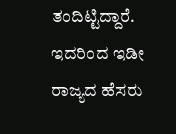ತಂದಿಟ್ಟಿದ್ದಾರೆ. ಇದರಿಂದ ಇಡೀ ರಾಜ್ಯದ ಹೆಸರು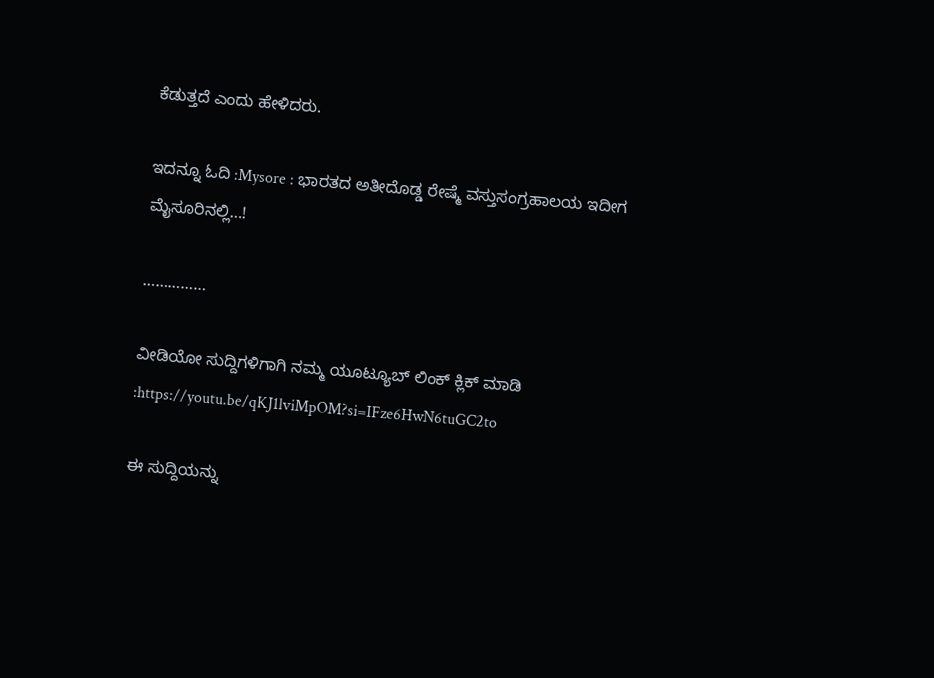ಕೆಡುತ್ತದೆ ಎಂದು ಹೇಳಿದರು.

ಇದನ್ನೂ ಓದಿ :Mysore : ಭಾರತದ ಅತೀದೊಡ್ಡ ರೇಷ್ಮೆ ವಸ್ತುಸಂಗ್ರಹಾಲಯ ಇದೀಗ ಮೈಸೂರಿನಲ್ಲಿ…!

……………

ವೀಡಿಯೋ ಸುದ್ದಿಗಳಿಗಾಗಿ ನಮ್ಮ ಯೂಟ್ಯೂಬ್ ಲಿಂಕ್ ಕ್ಲಿಕ್ ಮಾಡಿ :https://youtu.be/qKJ1lviMpOM?si=IFze6HwN6tuGC2to

ಈ ಸುದ್ದಿಯನ್ನು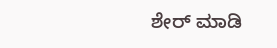ಶೇರ್ ಮಾಡಿ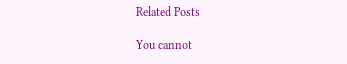Related Posts

You cannot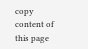copy content of this page